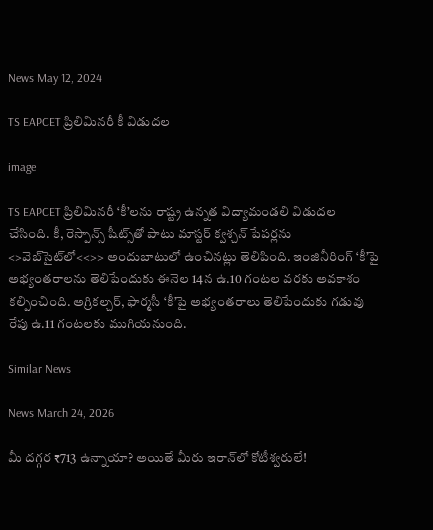News May 12, 2024

TS EAPCET ప్రిలిమినరీ కీ విడుదల

image

TS EAPCET ప్రిలిమినరీ ‘కీ’లను రాష్ట్ర ఉన్నత విద్యామండలి విడుదల చేసింది. కీ, రెస్పాన్స్ షీట్స్‌తో పాటు మాస్టర్ క్వశ్చన్ పేపర్లను <>వెబ్‌సైట్‌లో<<>> అందుబాటులో ఉంచినట్లు తెలిపింది. ఇంజినీరింగ్ ‘కీ’పై అభ్యంతరాలను తెలిపేందుకు ఈనెల 14న ఉ.10 గంటల వరకు అవకాశం కల్పించింది. అగ్రికల్చర్, ఫార్మసీ ‘కీ’పై అభ్యంతరాలు తెలిపేందుకు గడువు రేపు ఉ.11 గంటలకు ముగియనుంది.

Similar News

News March 24, 2026

మీ దగ్గర ₹713 ఉన్నాయా? అయితే మీరు ఇరాన్‌లో కోటీశ్వరులే!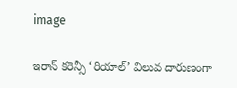image

ఇరాన్ కరెన్సీ ‘రియాల్’ విలువ దారుణంగా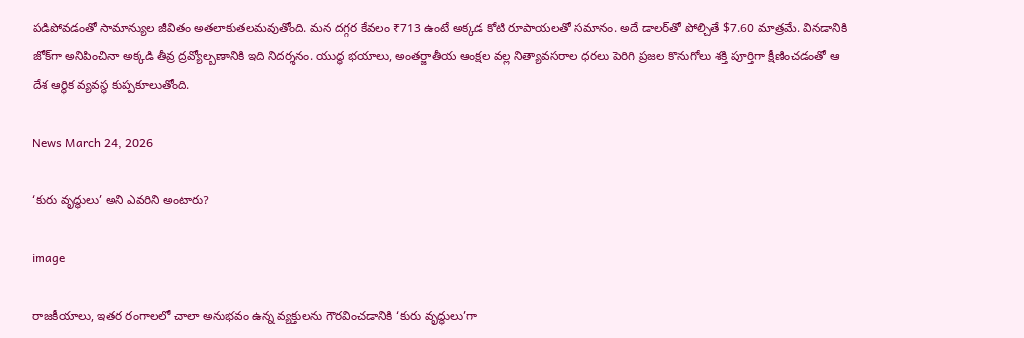పడిపోవడంతో సామాన్యుల జీవితం అతలాకుతలమవుతోంది. మన దగ్గర కేవలం ₹713 ఉంటే అక్కడ కోటి రూపాయలతో సమానం. అదే డాలర్‌తో పోల్చితే $7.60 మాత్రమే. వినడానికి జోక్‌గా అనిపించినా అక్కడి తీవ్ర ద్రవ్యోల్బణానికి ఇది నిదర్శనం. యుద్ధ భయాలు, అంతర్జాతీయ ఆంక్షల వల్ల నిత్యావసరాల ధరలు పెరిగి ప్రజల కొనుగోలు శక్తి పూర్తిగా క్షీణించడంతో ఆ దేశ ఆర్థిక వ్యవస్థ కుప్పకూలుతోంది.

News March 24, 2026

‘కురు వృద్ధులు’ అని ఎవరిని అంటారు?

image

రాజకీయాలు, ఇతర రంగాలలో చాలా అనుభవం ఉన్న వ్యక్తులను గౌరవించడానికి ‘కురు వృద్ధులు’గా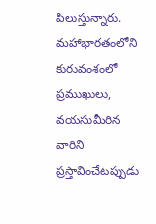పిలుస్తున్నారు. మహాభారతంలోని కురువంశంలో ప్రముఖులు, వయసుమీరిన వారిని ప్రస్తావించేటప్పుడు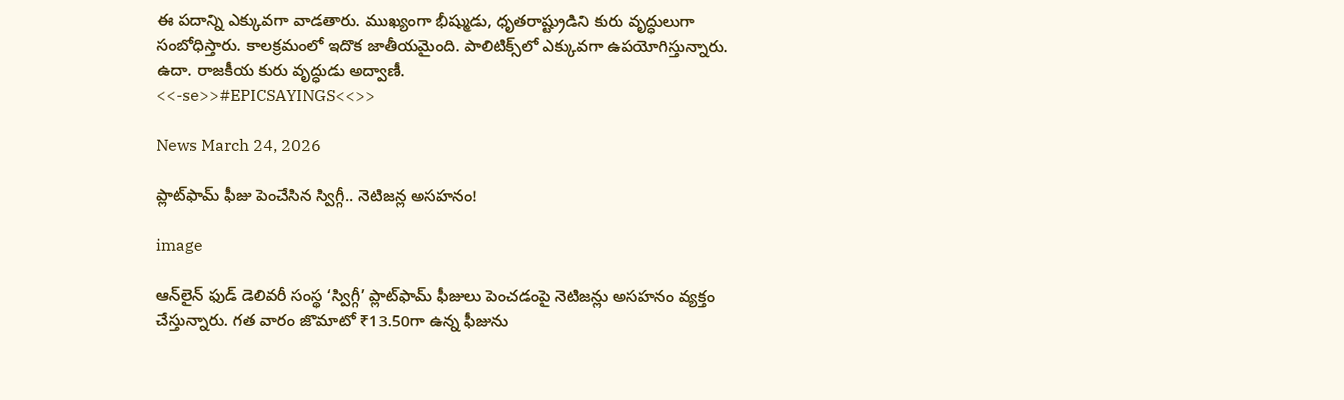ఈ పదాన్ని ఎక్కువగా వాడతారు. ముఖ్యంగా భీష్ముడు, ధృతరాష్ట్రుడిని కురు వృద్ధులుగా సంబోధిస్తారు. కాలక్రమంలో ఇదొక జాతీయమైంది. పాలిటిక్స్‌లో ఎక్కువగా ఉపయోగిస్తున్నారు. ఉదా. రాజకీయ కురు వృద్ధుడు అద్వాణీ.
<<-se>>#EPICSAYINGS<<>>

News March 24, 2026

ప్లాట్‌ఫామ్ ఫీజు పెంచేసిన స్విగ్గీ.. నెటిజన్ల అసహనం!

image

ఆన్‌లైన్ ఫుడ్ డెలివరీ సంస్థ ‘స్విగ్గీ’ ప్లాట్‌ఫామ్ ఫీజులు పెంచడంపై నెటిజన్లు అసహనం వ్యక్తం చేస్తున్నారు. గత వారం జొమాటో ₹13.50గా ఉన్న ఫీజును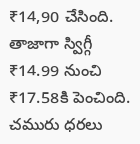₹14,90 చేసింది. తాజాగా స్విగ్గీ ₹14.99 నుంచి ₹17.58కి పెంచింది. చమురు ధరలు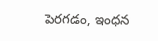పెరగడం, ఇంధన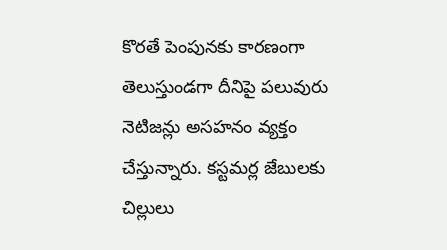కొరతే పెంపునకు కారణంగా తెలుస్తుండగా దీనిపై పలువురు నెటిజన్లు అసహనం వ్యక్తం చేస్తున్నారు. కస్టమర్ల జేబులకు చిల్లులు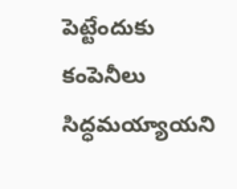పెట్టేందుకు కంపెనీలు సిద్ధమయ్యాయని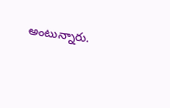అంటున్నారు.